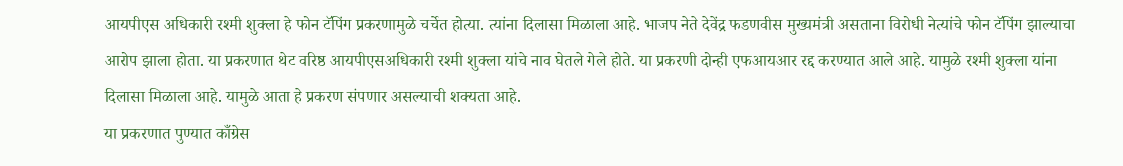आयपीएस अधिकारी रश्मी शुक्ला हे फोन टॅपिंग प्रकरणामुळे चर्चेत होत्या. त्यांना दिलासा मिळाला आहे. भाजप नेते देवेंद्र फडणवीस मुख्यमंत्री असताना विरोधी नेत्यांचे फोन टॅपिंग झाल्याचा आरोप झाला होता. या प्रकरणात थेट वरिष्ठ आयपीएसअधिकारी रश्मी शुक्ला यांचे नाव घेतले गेले होते. या प्रकरणी दोन्ही एफआयआर रद्द करण्यात आले आहे. यामुळे रश्मी शुक्ला यांना दिलासा मिळाला आहे. यामुळे आता हे प्रकरण संपणार असल्याची शक्यता आहे.
या प्रकरणात पुण्यात काँग्रेस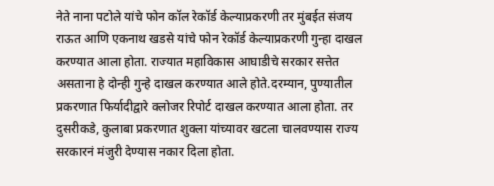नेते नाना पटोले यांचे फोन कॉल रेकॉर्ड केल्याप्रकरणी तर मुंबईत संजय राऊत आणि एकनाथ खडसे यांचे फोन रेकॉर्ड केल्याप्रकरणी गुन्हा दाखल करण्यात आला होता. राज्यात महाविकास आघाडीचे सरकार सत्तेत असताना हे दोन्ही गुन्हे दाखल करण्यात आले होते.दरम्यान, पुण्यातील प्रकरणात फिर्यादीद्वारे क्लोजर रिपोर्ट दाखल करण्यात आला होता. तर दुसरीकडे, कुलाबा प्रकरणात शुक्ला यांच्यावर खटला चालवण्यास राज्य सरकारनं मंजुरी देण्यास नकार दिला होता.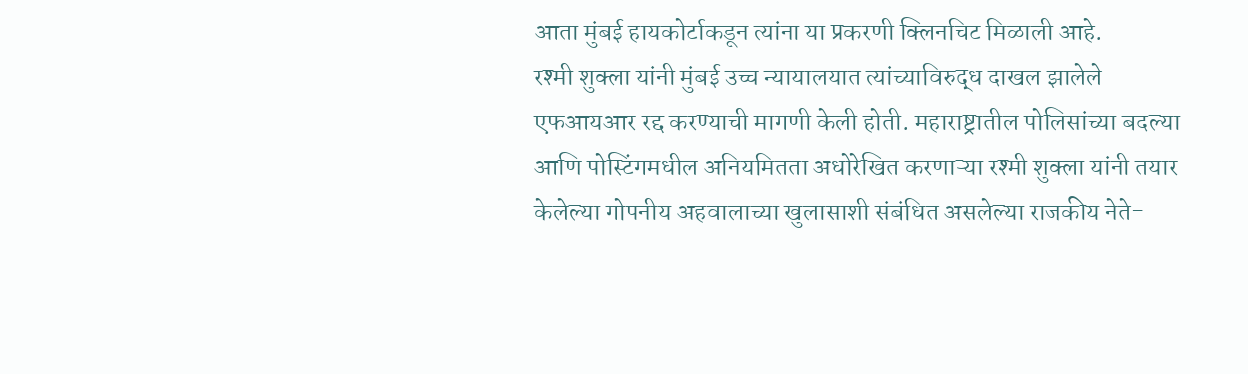आता मुंबई हायकोर्टाकडून त्यांना या प्रकरणी क्लिनचिट मिळाली आहे.
रश्मी शुक्ला यांनी मुंबई उच्च न्यायालयात त्यांच्याविरुद्ध दाखल झालेले एफआयआर रद्द करण्याची मागणी केली होती. महाराष्ट्रातील पोलिसांच्या बदल्या आणि पोस्टिंगमधील अनियमितता अधोरेखित करणाऱ्या रश्मी शुक्ला यांनी तयार केलेल्या गोपनीय अहवालाच्या खुलासाशी संबंधित असलेल्या राजकीय नेते-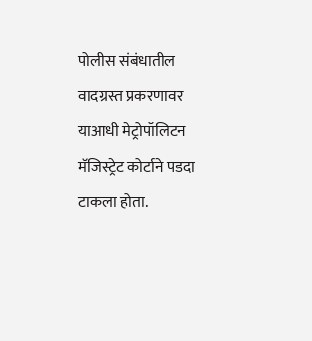पोलीस संबंधातील वादग्रस्त प्रकरणावर याआधी मेट्रोपॉलिटन मॅजिस्ट्रेट कोर्टाने पडदा टाकला होता.